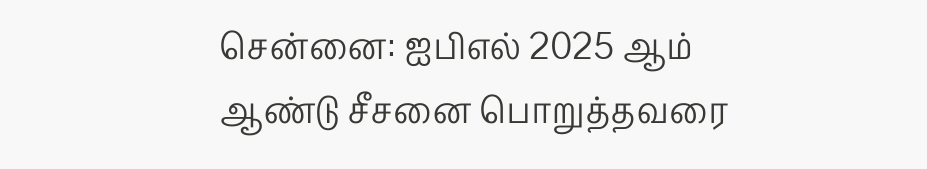சென்னை: ஐபிஎல் 2025 ஆம் ஆண்டு சீசனை பொறுத்தவரை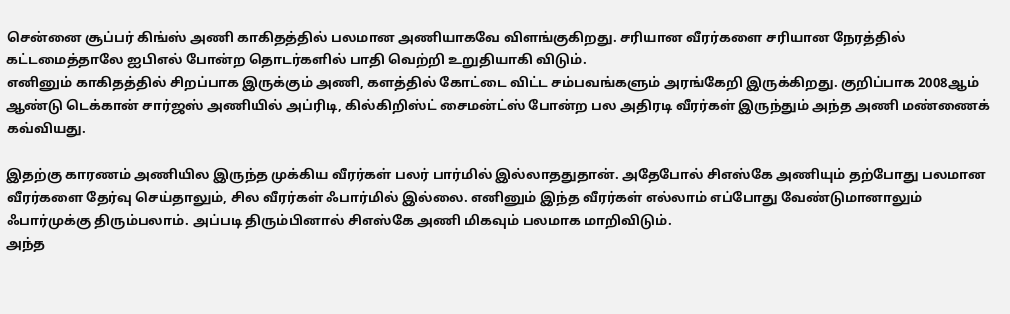சென்னை சூப்பர் கிங்ஸ் அணி காகிதத்தில் பலமான அணியாகவே விளங்குகிறது. சரியான வீரர்களை சரியான நேரத்தில் கட்டமைத்தாலே ஐபிஎல் போன்ற தொடர்களில் பாதி வெற்றி உறுதியாகி விடும்.
எனினும் காகிதத்தில் சிறப்பாக இருக்கும் அணி, களத்தில் கோட்டை விட்ட சம்பவங்களும் அரங்கேறி இருக்கிறது. குறிப்பாக 2008ஆம் ஆண்டு டெக்கான் சார்ஜஸ் அணியில் அப்ரிடி, கில்கிறிஸ்ட் சைமன்ட்ஸ் போன்ற பல அதிரடி வீரர்கள் இருந்தும் அந்த அணி மண்ணைக் கவ்வியது.

இதற்கு காரணம் அணியில இருந்த முக்கிய வீரர்கள் பலர் பார்மில் இல்லாததுதான். அதேபோல் சிஎஸ்கே அணியும் தற்போது பலமான வீரர்களை தேர்வு செய்தாலும், சில வீரர்கள் ஃபார்மில் இல்லை. எனினும் இந்த வீரர்கள் எல்லாம் எப்போது வேண்டுமானாலும் ஃபார்முக்கு திரும்பலாம். அப்படி திரும்பினால் சிஎஸ்கே அணி மிகவும் பலமாக மாறிவிடும்.
அந்த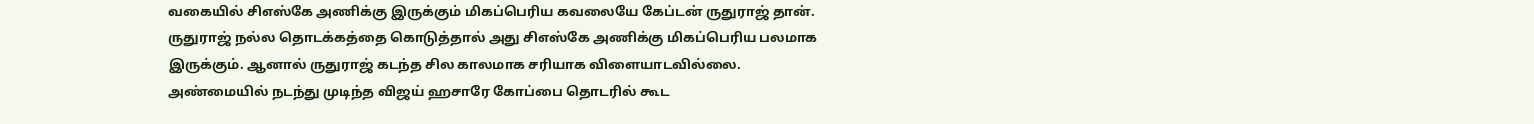வகையில் சிஎஸ்கே அணிக்கு இருக்கும் மிகப்பெரிய கவலையே கேப்டன் ருதுராஜ் தான். ருதுராஜ் நல்ல தொடக்கத்தை கொடுத்தால் அது சிஎஸ்கே அணிக்கு மிகப்பெரிய பலமாக இருக்கும். ஆனால் ருதுராஜ் கடந்த சில காலமாக சரியாக விளையாடவில்லை.
அண்மையில் நடந்து முடிந்த விஜய் ஹசாரே கோப்பை தொடரில் கூட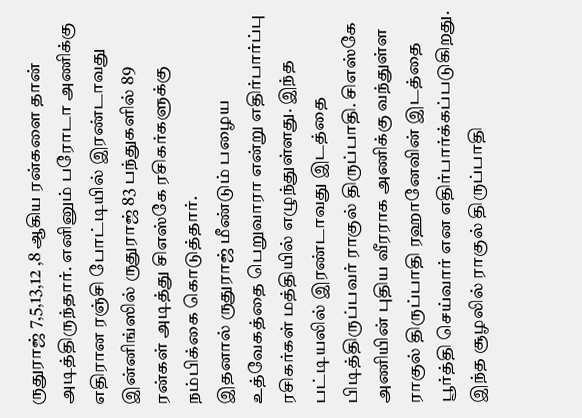ருதுராஜ் 7,5,13,12 ,8 ஆகிய ரன்களை தான் அடித்திருந்தார். எனினும் பரோடா அணிக்கு எதிரான ரஞ்சி போட்டியில் இரண்டாவது இன்னிங்ஸில் ருதுராஜ் 83 பந்துகளில் 89 ரன்கள் அடித்து சிஎஸ்கே ரசிகர்களுக்கு நம்பிக்கை கொடுத்தார்.
இதனால் ருதுராஜ் மீண்டும் பழைய உத்வேகத்தை பெறுவாரா என்று எதிர்பார்ப்பு ரசிகர்கள் மத்தியில் எழுந்துள்ளது. இந்த பட்டியலில் இரண்டாவது இடத்தை பிடித்திருப்பவர் ராகுல் திருப்பாதி. சிஎஸ்கே அணியின் புதிய வீரராக அணிக்கு வந்துள்ள ராகுல் திருப்பாதி ரஹானேவின் இடத்தை பூர்த்தி செய்வார் என எதிர்பார்க்கப்படுகிறது.
இந்த சூழலில் ராகுல் திருப்பாதி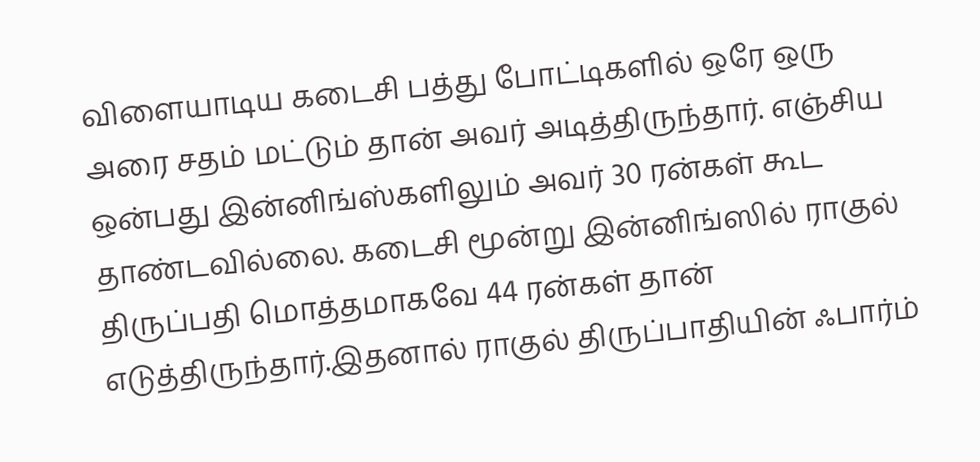விளையாடிய கடைசி பத்து போட்டிகளில் ஒரே ஒரு அரை சதம் மட்டும் தான் அவர் அடித்திருந்தார். எஞ்சிய ஒன்பது இன்னிங்ஸ்களிலும் அவர் 30 ரன்கள் கூட தாண்டவில்லை. கடைசி மூன்று இன்னிங்ஸில் ராகுல் திருப்பதி மொத்தமாகவே 44 ரன்கள் தான் எடுத்திருந்தார்.இதனால் ராகுல் திருப்பாதியின் ஃபார்ம்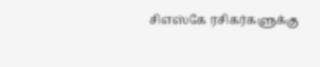சிஎஸ்கே ரசிகர்களுக்கு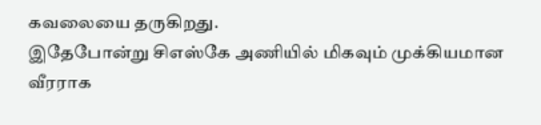கவலையை தருகிறது.
இதேபோன்று சிஎஸ்கே அணியில் மிகவும் முக்கியமான வீரராக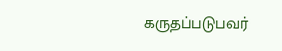கருதப்படுபவர்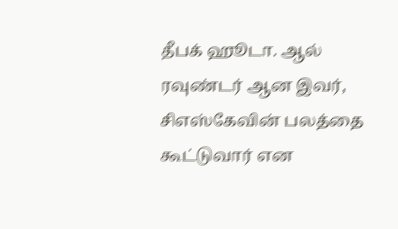தீபக் ஹூடா. ஆல் ரவுண்டர் ஆன இவர், சிஎஸ்கேவின் பலத்தை கூட்டுவார் என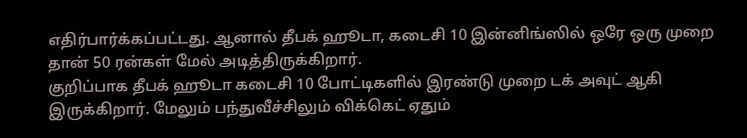எதிர்பார்க்கப்பட்டது. ஆனால் தீபக் ஹூடா, கடைசி 10 இன்னிங்ஸில் ஒரே ஒரு முறை தான் 50 ரன்கள் மேல் அடித்திருக்கிறார்.
குறிப்பாக தீபக் ஹூடா கடைசி 10 போட்டிகளில் இரண்டு முறை டக் அவுட் ஆகி இருக்கிறார். மேலும் பந்துவீச்சிலும் விக்கெட் ஏதும்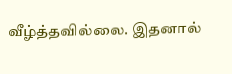வீழ்த்தவில்லை. இதனால்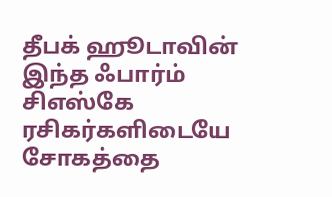தீபக் ஹூடாவின் இந்த ஃபார்ம் சிஎஸ்கே ரசிகர்களிடையே சோகத்தை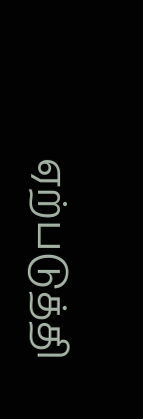ஏற்படுத்தி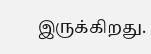இருக்கிறது.